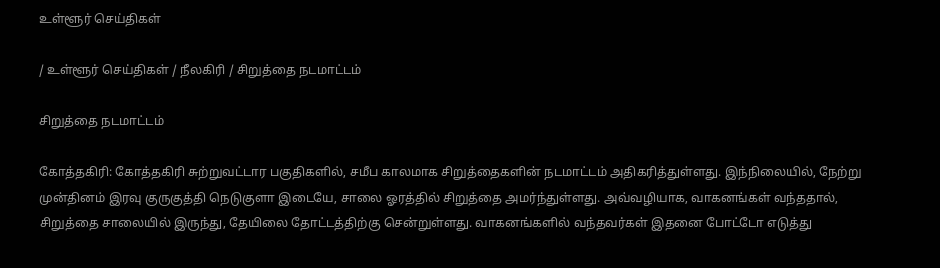உள்ளூர் செய்திகள்

/ உள்ளூர் செய்திகள் / நீலகிரி / சிறுத்தை நடமாட்டம்

சிறுத்தை நடமாட்டம்

கோத்தகிரி: கோத்தகிரி சுற்றுவட்டார பகுதிகளில், சமீப காலமாக சிறுத்தைகளின் நடமாட்டம் அதிகரித்துள்ளது. இந்நிலையில், நேற்று முன்தினம் இரவு குருகுத்தி நெடுகுளா இடையே, சாலை ஓரத்தில் சிறுத்தை அமர்ந்துள்ளது. அவ்வழியாக, வாகனங்கள் வந்ததால், சிறுத்தை சாலையில் இருந்து, தேயிலை தோட்டத்திற்கு சென்றுள்ளது. வாகனங்களில் வந்தவர்கள் இதனை போட்டோ எடுத்து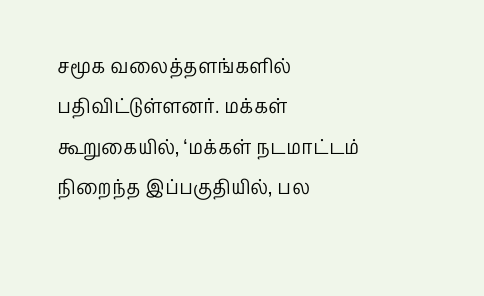சமூக வலைத்தளங்களில் பதிவிட்டுள்ளனர். மக்கள் கூறுகையில், ‘மக்கள் நடமாட்டம் நிறைந்த இப்பகுதியில், பல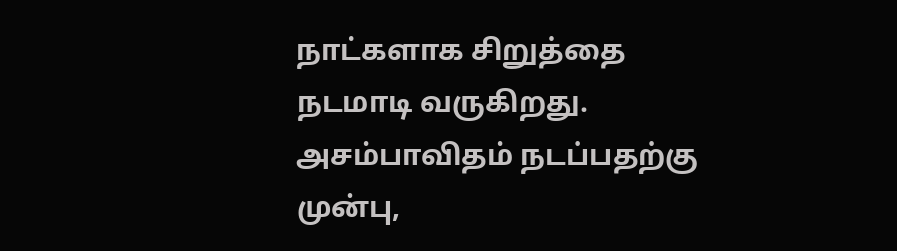நாட்களாக சிறுத்தை நடமாடி வருகிறது. அசம்பாவிதம் நடப்பதற்கு முன்பு,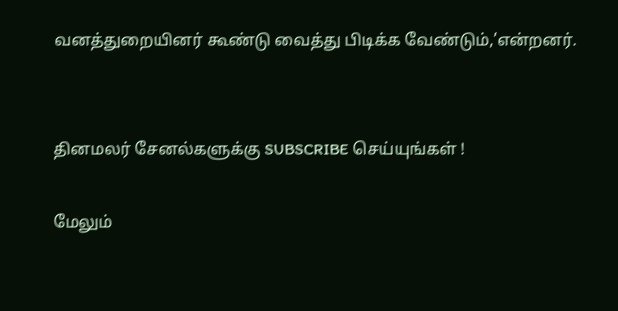வனத்துறையினர் கூண்டு வைத்து பிடிக்க வேண்டும்,’என்றனர்.


தினமலர் சேனல்களுக்கு SUBSCRIBE செய்யுங்கள் !

மேலும்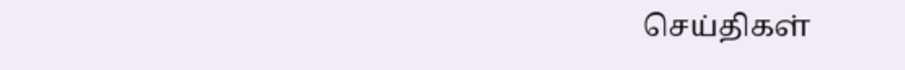செய்திகள்